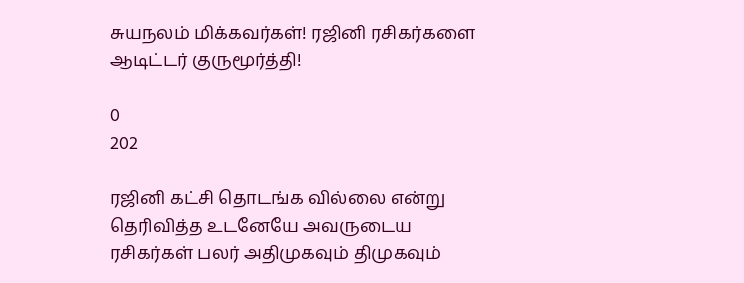சுயநலம் மிக்கவர்கள்! ரஜினி ரசிகர்களை ஆடிட்டர் குருமூர்த்தி!

0
202

ரஜினி கட்சி தொடங்க வில்லை என்று தெரிவித்த உடனேயே அவருடைய ரசிகர்கள் பலர் அதிமுகவும் திமுகவும்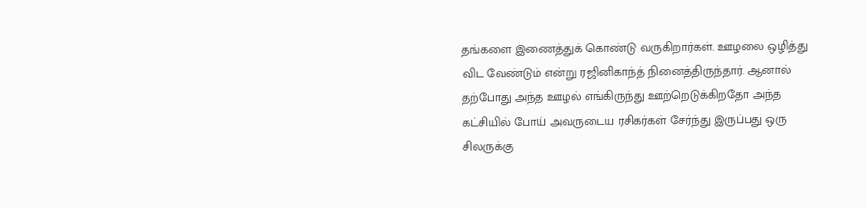தங்களை இணைத்துக் கொண்டு வருகிறார்கள். ஊழலை ஒழித்து விட வேண்டும் என்று ரஜினிகாந்த் நினைத்திருந்தார். ஆனால் தற்போது அந்த ஊழல் எங்கிருந்து ஊற்றெடுக்கிறதோ அந்த கட்சியில் போய் அவருடைய ரசிகர்கள் சேர்ந்து இருப்பது ஒரு சிலருக்கு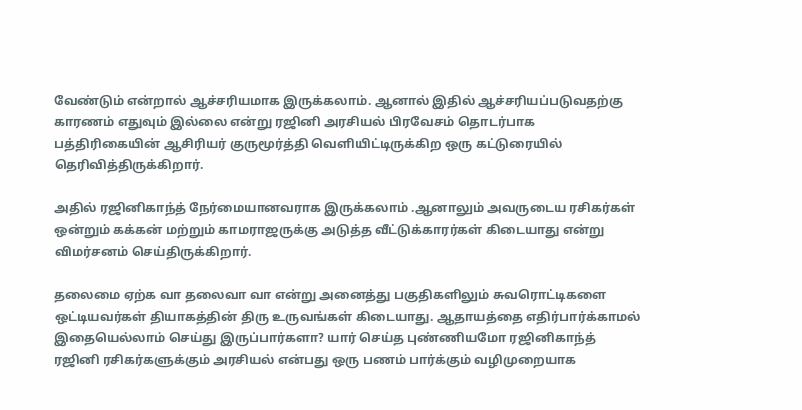வேண்டும் என்றால் ஆச்சரியமாக இருக்கலாம். ஆனால் இதில் ஆச்சரியப்படுவதற்கு காரணம் எதுவும் இல்லை என்று ரஜினி அரசியல் பிரவேசம் தொடர்பாக பத்திரிகையின் ஆசிரியர் குருமூர்த்தி வெளியிட்டிருக்கிற ஒரு கட்டுரையில் தெரிவித்திருக்கிறார்.

அதில் ரஜினிகாந்த் நேர்மையானவராக இருக்கலாம் .ஆனாலும் அவருடைய ரசிகர்கள் ஒன்றும் கக்கன் மற்றும் காமராஜருக்கு அடுத்த வீட்டுக்காரர்கள் கிடையாது என்று விமர்சனம் செய்திருக்கிறார்.

தலைமை ஏற்க வா தலைவா வா என்று அனைத்து பகுதிகளிலும் சுவரொட்டிகளை ஒட்டியவர்கள் தியாகத்தின் திரு உருவங்கள் கிடையாது. ஆதாயத்தை எதிர்பார்க்காமல் இதையெல்லாம் செய்து இருப்பார்களா? யார் செய்த புண்ணியமோ ரஜினிகாந்த் ரஜினி ரசிகர்களுக்கும் அரசியல் என்பது ஒரு பணம் பார்க்கும் வழிமுறையாக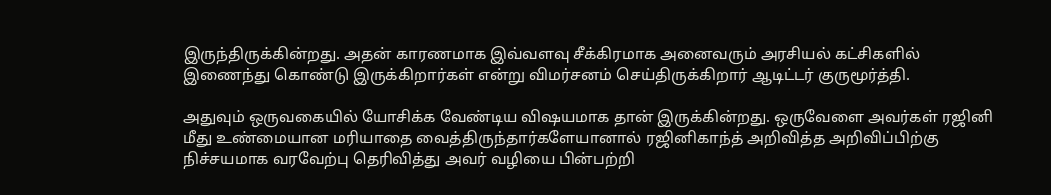இருந்திருக்கின்றது. அதன் காரணமாக இவ்வளவு சீக்கிரமாக அனைவரும் அரசியல் கட்சிகளில் இணைந்து கொண்டு இருக்கிறார்கள் என்று விமர்சனம் செய்திருக்கிறார் ஆடிட்டர் குருமூர்த்தி.

அதுவும் ஒருவகையில் யோசிக்க வேண்டிய விஷயமாக தான் இருக்கின்றது. ஒருவேளை அவர்கள் ரஜினி மீது உண்மையான மரியாதை வைத்திருந்தார்களேயானால் ரஜினிகாந்த் அறிவித்த அறிவிப்பிற்கு நிச்சயமாக வரவேற்பு தெரிவித்து அவர் வழியை பின்பற்றி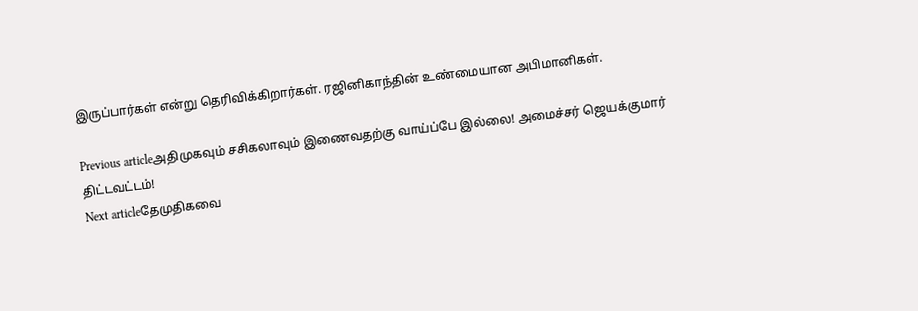இருப்பார்கள் என்று தெரிவிக்கிறார்கள். ரஜினிகாந்தின் உண்மையான அபிமானிகள்.

Previous articleஅதிமுகவும் சசிகலாவும் இணைவதற்கு வாய்ப்பே இல்லை! அமைச்சர் ஜெயக்குமார் திட்டவட்டம்!
Next articleதேமுதிகவை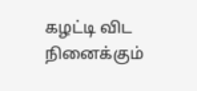கழட்டி விட நினைக்கும்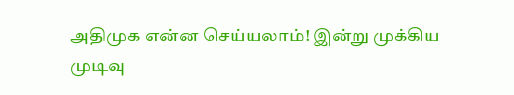அதிமுக என்ன செய்யலாம்! இன்று முக்கிய முடிவு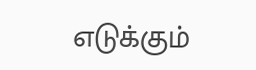எடுக்கும்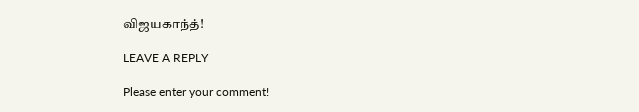விஜயகாந்த்!

LEAVE A REPLY

Please enter your comment!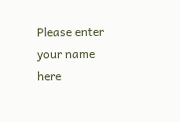Please enter your name here